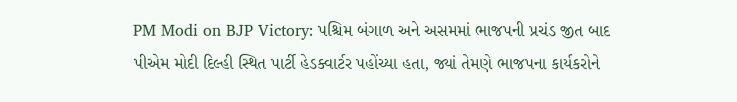PM Modi on BJP Victory: પશ્ચિમ બંગાળ અને અસમમાં ભાજપની પ્રચંડ જીત બાદ પીએમ મોદી દિલ્હી સ્થિત પાર્ટી હેડક્વાર્ટર પહોંચ્યા હતા, જ્યાં તેમણે ભાજપના કાર્યકરોને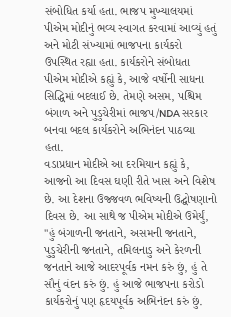સંબોધિત કર્યા હતા. ભાજપ મુખ્યાલયમાં પીએમ મોદીનું ભવ્ય સ્વાગત કરવામાં આવ્યું હતું અને મોટી સંખ્યામાં ભાજપના કાર્યકરો ઉપસ્થિત રહ્યા હતા. કાર્યકરોને સંબોધતા પીએમ મોદીએ કહ્યું કે, આજે વર્ષોની સાધના સિદ્ધિમાં બદલાઈ છે. તેમણે અસમ, પશ્ચિમ બંગાળ અને પુડુચેરીમાં ભાજપ/NDA સરકાર બનવા બદલ કાર્યકરોને અભિનંદન પાઠવ્યા હતા.
વડાપ્રધાન મોદીએ આ દરમિયાન કહ્યું કે, આજનો આ દિવસ ઘણી રીતે ખાસ અને વિશેષ છે. આ દેશના ઉજ્જવળ ભવિષ્યની ઉદ્ઘોષણાનો દિવસ છે. આ સાથે જ પીએમ મોદીએ ઉમેર્યું, "હું બંગાળની જનતાને, અસમની જનતાને, પુડુચેરીની જનતાને, તમિલનાડુ અને કેરળની જનતાને આજે આદરપૂર્વક નમન કરું છું, હું તે સૌનું વંદન કરું છું. હું આજે ભાજપના કરોડો કાર્યકરોનું પણ હૃદયપૂર્વક અભિનંદન કરું છું.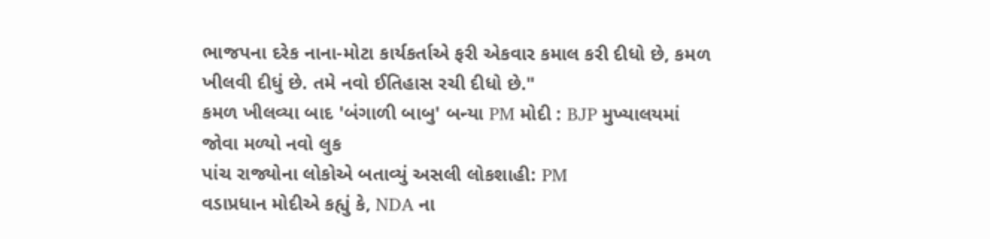ભાજપના દરેક નાના-મોટા કાર્યકર્તાએ ફરી એકવાર કમાલ કરી દીધો છે, કમળ ખીલવી દીધું છે. તમે નવો ઈતિહાસ રચી દીધો છે."
કમળ ખીલવ્યા બાદ 'બંગાળી બાબુ' બન્યા PM મોદી : BJP મુખ્યાલયમાં જોવા મળ્યો નવો લુક
પાંચ રાજ્યોના લોકોએ બતાવ્યું અસલી લોકશાહી: PM
વડાપ્રધાન મોદીએ કહ્યું કે, NDA ના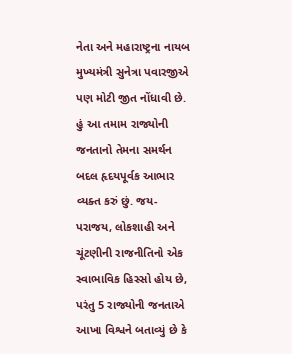નેતા અને મહારાષ્ટ્રના નાયબ મુખ્યમંત્રી સુનેત્રા પવારજીએ પણ મોટી જીત નોંધાવી છે. હું આ તમામ રાજ્યોની જનતાનો તેમના સમર્થન બદલ હૃદયપૂર્વક આભાર વ્યક્ત કરું છું. જય-પરાજય, લોકશાહી અને ચૂંટણીની રાજનીતિનો એક સ્વાભાવિક હિસ્સો હોય છે, પરંતુ 5 રાજ્યોની જનતાએ આખા વિશ્વને બતાવ્યું છે કે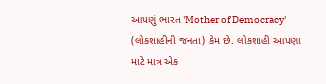આપણું ભારત 'Mother of Democracy' (લોકશાહીની જનતા) કેમ છે. લોકશાહી આપણા માટે માત્ર એક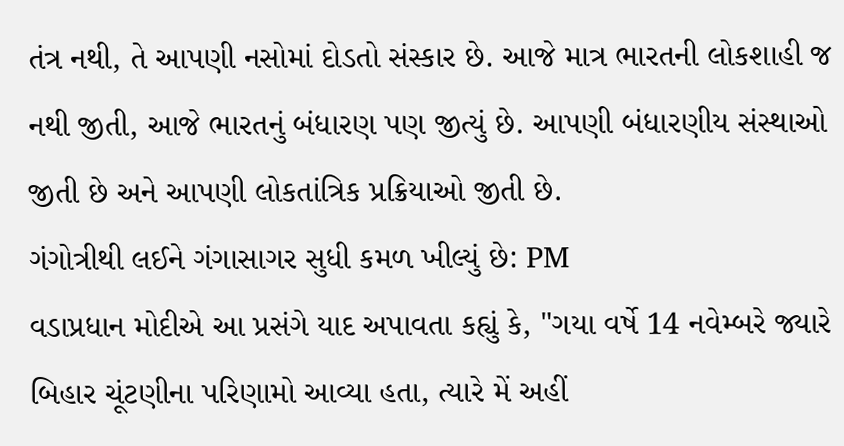તંત્ર નથી, તે આપણી નસોમાં દોડતો સંસ્કાર છે. આજે માત્ર ભારતની લોકશાહી જ નથી જીતી, આજે ભારતનું બંધારણ પણ જીત્યું છે. આપણી બંધારણીય સંસ્થાઓ જીતી છે અને આપણી લોકતાંત્રિક પ્રક્રિયાઓ જીતી છે.
ગંગોત્રીથી લઈને ગંગાસાગર સુધી કમળ ખીલ્યું છે: PM
વડાપ્રધાન મોદીએ આ પ્રસંગે યાદ અપાવતા કહ્યું કે, "ગયા વર્ષે 14 નવેમ્બરે જ્યારે બિહાર ચૂંટણીના પરિણામો આવ્યા હતા, ત્યારે મેં અહીં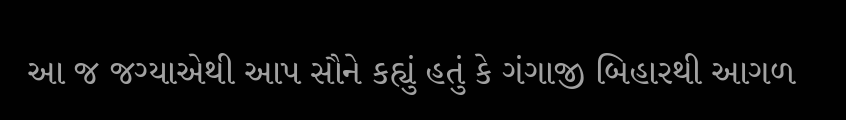આ જ જગ્યાએથી આપ સૌને કહ્યું હતું કે ગંગાજી બિહારથી આગળ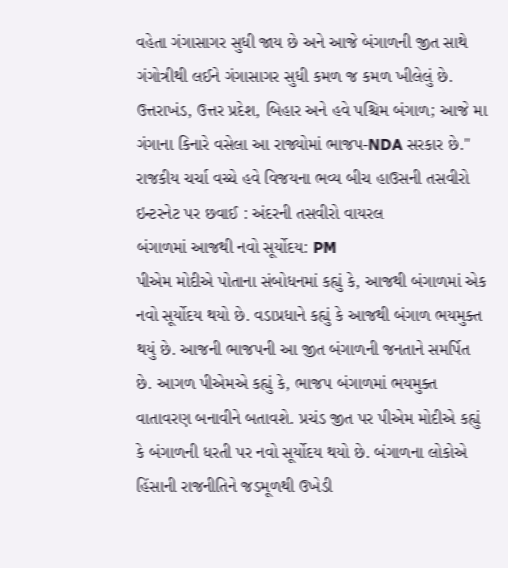વહેતા ગંગાસાગર સુધી જાય છે અને આજે બંગાળની જીત સાથે ગંગોત્રીથી લઈને ગંગાસાગર સુધી કમળ જ કમળ ખીલેલું છે. ઉત્તરાખંડ, ઉત્તર પ્રદેશ, બિહાર અને હવે પશ્ચિમ બંગાળ; આજે મા ગંગાના કિનારે વસેલા આ રાજ્યોમાં ભાજપ-NDA સરકાર છે."
રાજકીય ચર્ચા વચ્ચે હવે વિજયના ભવ્ય બીચ હાઉસની તસવીરો ઇન્ટરનેટ પર છવાઈ : અંદરની તસવીરો વાયરલ
બંગાળમાં આજથી નવો સૂર્યોદય: PM
પીએમ મોદીએ પોતાના સંબોધનમાં કહ્યું કે, આજથી બંગાળમાં એક નવો સૂર્યોદય થયો છે. વડાપ્રધાને કહ્યું કે આજથી બંગાળ ભયમુક્ત થયું છે. આજની ભાજપની આ જીત બંગાળની જનતાને સમર્પિત છે. આગળ પીએમએ કહ્યું કે, ભાજપ બંગાળમાં ભયમુક્ત વાતાવરણ બનાવીને બતાવશે. પ્રચંડ જીત પર પીએમ મોદીએ કહ્યું કે બંગાળની ધરતી પર નવો સૂર્યોદય થયો છે. બંગાળના લોકોએ હિંસાની રાજનીતિને જડમૂળથી ઉખેડી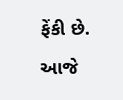ફેંકી છે. આજે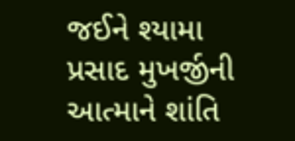જઈને શ્યામા પ્રસાદ મુખર્જીની આત્માને શાંતિ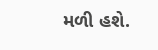મળી હશે.